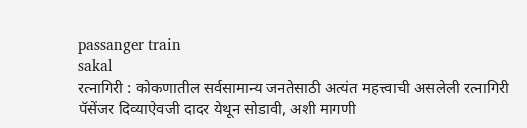passanger train
sakal
रत्नागिरी : कोकणातील सर्वसामान्य जनतेसाठी अत्यंत महत्त्वाची असलेली रत्नागिरी पॅसेंजर दिव्याऐवजी दादर येथून सोडावी, अशी मागणी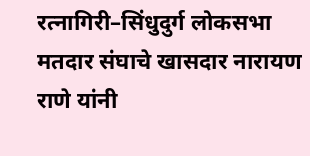रत्नागिरी–सिंधुदुर्ग लोकसभा मतदार संघाचे खासदार नारायण राणे यांनी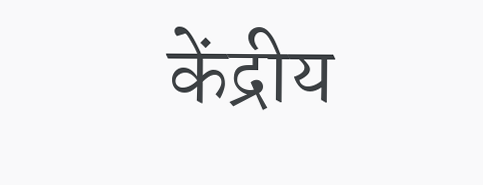केंद्रीय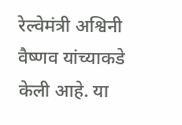रेल्वेमंत्री अश्विनी वैष्णव यांच्याकडे केली आहे. या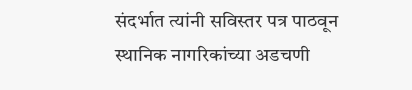संदर्भात त्यांनी सविस्तर पत्र पाठवून स्थानिक नागरिकांच्या अडचणी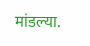मांडल्या.